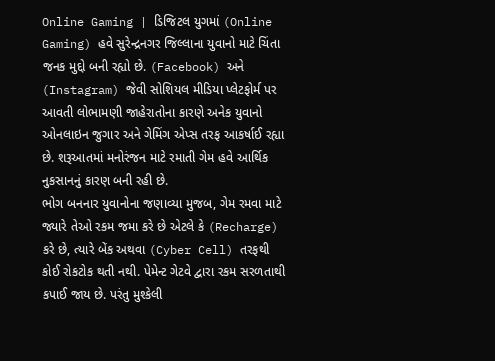Online Gaming | ડિજિટલ યુગમાં (Online Gaming) હવે સુરેન્દ્રનગર જિલ્લાના યુવાનો માટે ચિંતા જનક મુદ્દો બની રહ્યો છે. (Facebook) અને (Instagram) જેવી સોશિયલ મીડિયા પ્લેટફોર્મ પર આવતી લોભામણી જાહેરાતોના કારણે અનેક યુવાનો ઓનલાઇન જુગાર અને ગેમિંગ એપ્સ તરફ આકર્ષાઈ રહ્યા છે. શરૂઆતમાં મનોરંજન માટે રમાતી ગેમ હવે આર્થિક નુકસાનનું કારણ બની રહી છે.
ભોગ બનનાર યુવાનોના જણાવ્યા મુજબ, ગેમ રમવા માટે જ્યારે તેઓ રકમ જમા કરે છે એટલે કે (Recharge) કરે છે, ત્યારે બેંક અથવા (Cyber Cell) તરફથી કોઈ રોકટોક થતી નથી. પેમેન્ટ ગેટવે દ્વારા રકમ સરળતાથી કપાઈ જાય છે. પરંતુ મુશ્કેલી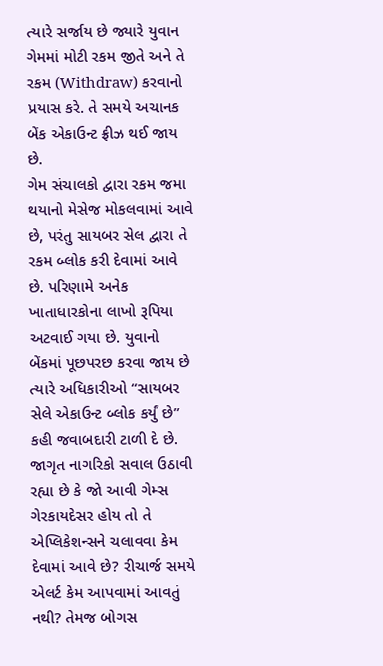ત્યારે સર્જાય છે જ્યારે યુવાન ગેમમાં મોટી રકમ જીતે અને તે રકમ (Withdraw) કરવાનો પ્રયાસ કરે. તે સમયે અચાનક બેંક એકાઉન્ટ ફ્રીઝ થઈ જાય છે.
ગેમ સંચાલકો દ્વારા રકમ જમા થયાનો મેસેજ મોકલવામાં આવે છે, પરંતુ સાયબર સેલ દ્વારા તે રકમ બ્લોક કરી દેવામાં આવે છે. પરિણામે અનેક ખાતાધારકોના લાખો રૂપિયા અટવાઈ ગયા છે. યુવાનો બેંકમાં પૂછપરછ કરવા જાય છે ત્યારે અધિકારીઓ “સાયબર સેલે એકાઉન્ટ બ્લોક કર્યું છે” કહી જવાબદારી ટાળી દે છે.
જાગૃત નાગરિકો સવાલ ઉઠાવી રહ્યા છે કે જો આવી ગેમ્સ ગેરકાયદેસર હોય તો તે એપ્લિકેશન્સને ચલાવવા કેમ દેવામાં આવે છે? રીચાર્જ સમયે એલર્ટ કેમ આપવામાં આવતું નથી? તેમજ બોગસ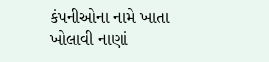કંપનીઓના નામે ખાતા ખોલાવી નાણાં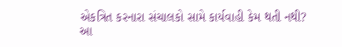એકત્રિત કરનારા સંચાલકો સામે કાર્યવાહી કેમ થતી નથી?
આ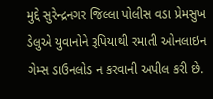મુદ્દે સુરેન્દ્રનગર જિલ્લા પોલીસ વડા પ્રેમસુખ ડેલુએ યુવાનોને રૂપિયાથી રમાતી ઓનલાઇન ગેમ્સ ડાઉનલોડ ન કરવાની અપીલ કરી છે.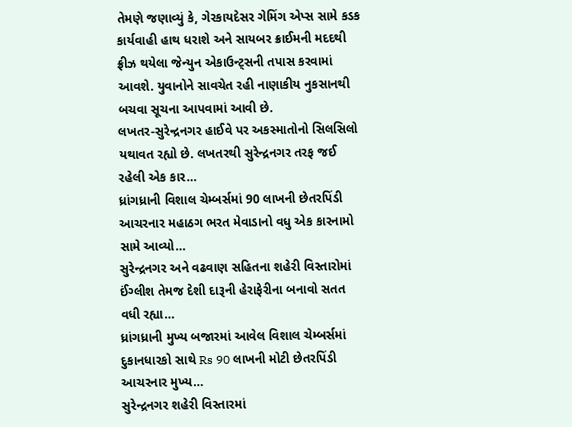તેમણે જણાવ્યું કે, ગેરકાયદેસર ગેમિંગ એપ્સ સામે કડક કાર્યવાહી હાથ ધરાશે અને સાયબર ક્રાઈમની મદદથી ફ્રીઝ થયેલા જેન્યુન એકાઉન્ટ્સની તપાસ કરવામાં આવશે. યુવાનોને સાવચેત રહી નાણાકીય નુકસાનથી બચવા સૂચના આપવામાં આવી છે.
લખતર-સુરેન્દ્રનગર હાઈવે પર અકસ્માતોનો સિલસિલો યથાવત રહ્યો છે. લખતરથી સુરેન્દ્રનગર તરફ જઈ રહેલી એક કાર…
ધ્રાંગધ્રાની વિશાલ ચેમ્બર્સમાં 90 લાખની છેતરપિંડી આચરનાર મહાઠગ ભરત મેવાડાનો વધુ એક કારનામો સામે આવ્યો…
સુરેન્દ્રનગર અને વઢવાણ સહિતના શહેરી વિસ્તારોમાં ઈંગ્લીશ તેમજ દેશી દારૂની હેરાફેરીના બનાવો સતત વધી રહ્યા…
ધ્રાંગધ્રાની મુખ્ય બજારમાં આવેલ વિશાલ ચેમ્બર્સમાં દુકાનધારકો સાથે Rs 90 લાખની મોટી છેતરપિંડી આચરનાર મુખ્ય…
સુરેન્દ્રનગર શહેરી વિસ્તારમાં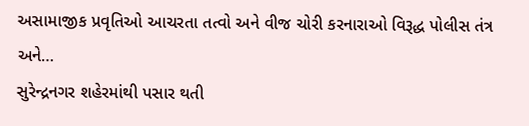અસામાજીક પ્રવૃતિઓ આચરતા તત્વો અને વીજ ચોરી કરનારાઓ વિરૂદ્ધ પોલીસ તંત્ર અને…
સુરેન્દ્રનગર શહેરમાંથી પસાર થતી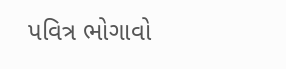પવિત્ર ભોગાવો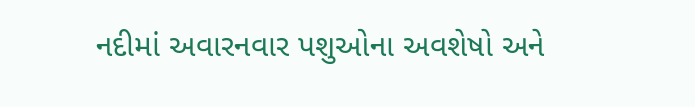નદીમાં અવારનવાર પશુઓના અવશેષો અને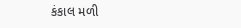કંકાલ મળી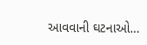આવવાની ઘટનાઓ…